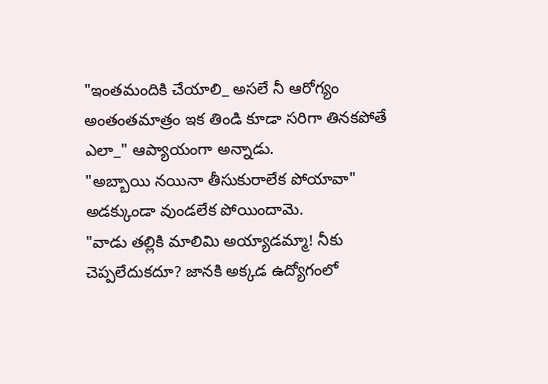"ఇంతమందికి చేయాలి_ అసలే నీ ఆరోగ్యం అంతంతమాత్రం ఇక తిండి కూడా సరిగా తినకపోతే ఎలా_" ఆప్యాయంగా అన్నాడు.
"అబ్బాయి నయినా తీసుకురాలేక పోయావా" అడక్కుండా వుండలేక పోయిందామె.
"వాడు తల్లికి మాలిమి అయ్యాడమ్మా! నీకు చెప్పలేదుకదూ? జానకి అక్కడ ఉద్యోగంలో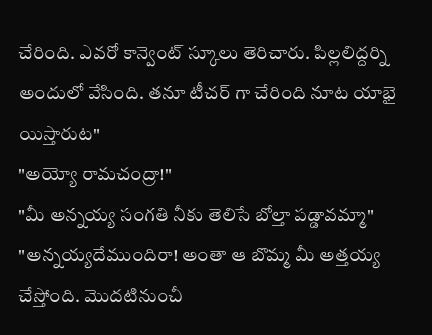చేరింది. ఎవరో కాన్వెంట్ స్కూలు తెరిచారు. పిల్లలిద్దర్ని అందులో వేసింది. తనూ టీచర్ గా చేరింది నూట యాభై యిస్తారుట"
"అయ్యో రామచంద్రా!"
"మీ అన్నయ్య సంగతి నీకు తెలిసే బోల్తా పడ్డావమ్మా"
"అన్నయ్యదేముందిరా! అంతా ఆ బొమ్మ మీ అత్తయ్య చేస్తోంది. మొదటినుంచీ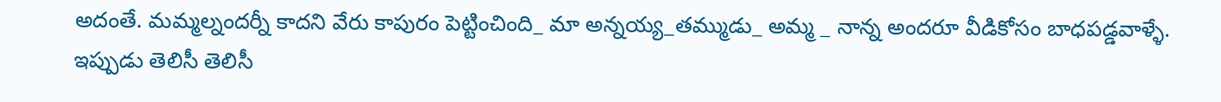అదంతే. మమ్మల్నందర్నీ కాదని వేరు కాపురం పెట్టించింది_ మా అన్నయ్య_తమ్ముడు_ అమ్మ _ నాన్న అందరూ వీడికోసం బాధపడ్డవాళ్ళే. ఇప్పుడు తెలిసీ తెలిసీ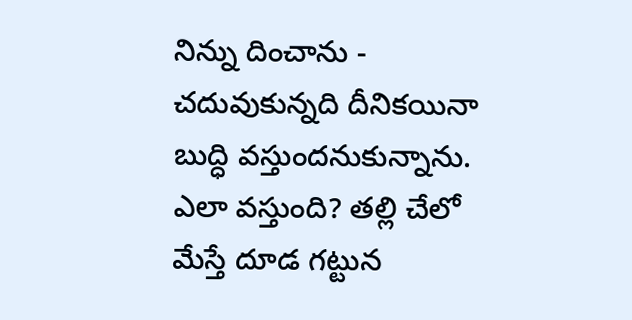నిన్ను దించాను - చదువుకున్నది దీనికయినా బుద్ధి వస్తుందనుకున్నాను. ఎలా వస్తుంది? తల్లి చేలో మేస్తే దూడ గట్టున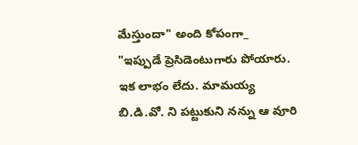మేస్తుందా" అంది కోపంగా_
"ఇప్పుడే ప్రెసిడెంటుగారు పోయారు. ఇక లాభం లేదు. మామయ్య బి.డి.వో. ని పట్టుకుని నన్ను ఆ వూరి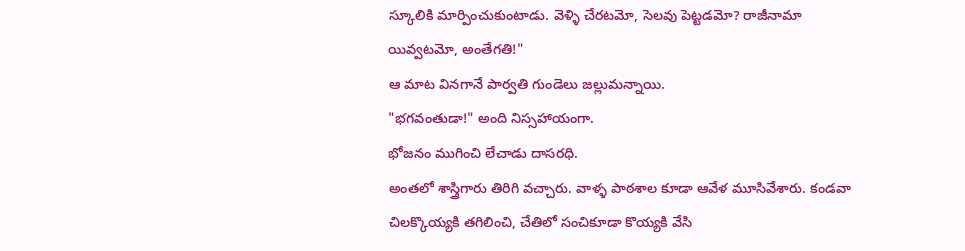స్కూలికి మార్పించుకుంటాడు. వెళ్ళి చేరటమో, సెలవు పెట్టడమో? రాజీనామా యివ్వటమో, అంతేగతి!"
ఆ మాట వినగానే పార్వతి గుండెలు జల్లుమన్నాయి.
"భగవంతుడా!" అంది నిస్సహాయంగా.
భోజనం ముగించి లేచాడు దాసరధి.
అంతలో శాస్త్రిగారు తిరిగి వచ్చారు. వాళ్ళ పాఠశాల కూడా ఆవేళ మూసివేశారు. కండవా చిలక్కొయ్యకి తగిలించి, చేతిలో సంచికూడా కొయ్యకి వేసి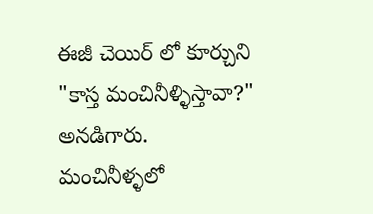ఈజీ చెయిర్ లో కూర్చుని "కాస్త మంచినీళ్ళిస్తావా?" అనడిగారు.
మంచినీళ్ళలో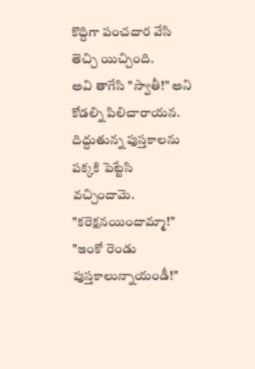కొద్దిగా పంచదార వేసి తెచ్చి యిచ్చింది.
అవి తాగేసి "స్వాతీ!" అని కోడల్ని పిలిచారాయన.
దిద్దుతున్న పుస్తకాలను పక్కకి పెట్టేసి వచ్చిందామె.
"కరెక్షనయిందామ్మా!"
"ఇంకో రెండు పుస్తకాలున్నాయండీ!"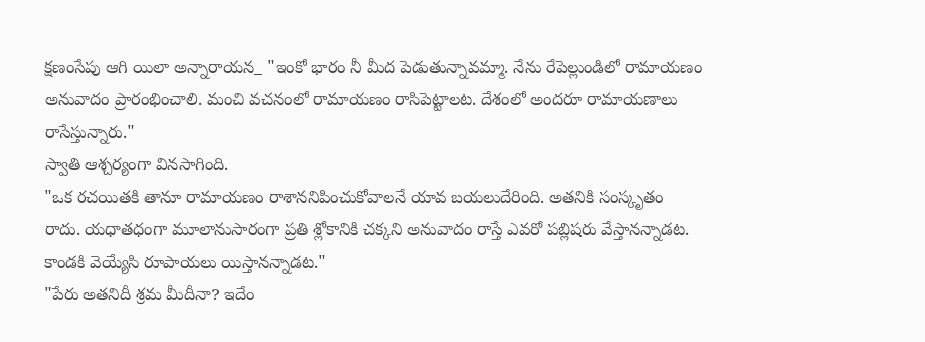క్షణంసేపు ఆగి యిలా అన్నారాయన_ "ఇంకో భారం నీ మీద పెడుతున్నావమ్మా. నేను రేపెల్లుండిలో రామాయణం అనువాదం ప్రారంభించాలి. మంచి వచనంలో రామాయణం రాసిపెట్టాలట. దేశంలో అందరూ రామాయణాలు రాసేస్తున్నారు."
స్వాతి ఆశ్చర్యంగా వినసాగింది.
"ఒక రచయితకి తానూ రామాయణం రాశాననిపించుకోవాలనే యావ బయలుదేరింది. అతనికి సంస్కృతం రాదు. యధాతధంగా మూలానుసారంగా ప్రతి శ్లోకానికి చక్కని అనువాదం రాస్తే ఎవరో పబ్లిషరు వేస్తానన్నాడట. కాండకి వెయ్యేసి రూపాయలు యిస్తానన్నాడట."
"పేరు అతనిదీ శ్రమ మీదీనా? ఇదేం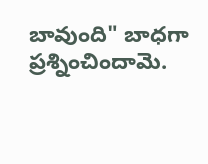బావుంది" బాధగా ప్రశ్నించిందామె.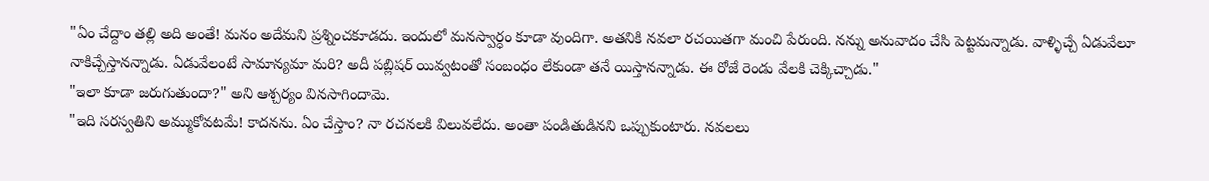"ఏం చేద్దాం తల్లి అది అంతే! మనం అదేమని ప్రశ్నించకూడదు. ఇందులో మనస్వార్ధం కూడా వుందిగా. అతనికి నవలా రచయితగా మంచి పేరుంది. నన్ను అనువాదం చేసి పెట్టమన్నాడు. వాళ్ళిచ్చే ఏడువేలూ నాకిచ్చేస్తానన్నాడు. ఏడువేలంటే సామాన్యమా మరి? అదీ పబ్లిషర్ యివ్వటంతో సంబంధం లేకుండా తనే యిస్తానన్నాడు. ఈ రోజే రెండు వేలకి చెక్కిచ్చాడు."
"ఇలా కూడా జరుగుతుందా?" అని ఆశ్చర్యం వినసాగిందామె.
"ఇది సరస్వతిని అమ్ముకోవటమే! కాదనను. ఏం చేస్తాం? నా రచనలకి విలువలేదు. అంతా పండితుడినని ఒప్పుకుంటారు. నవలలు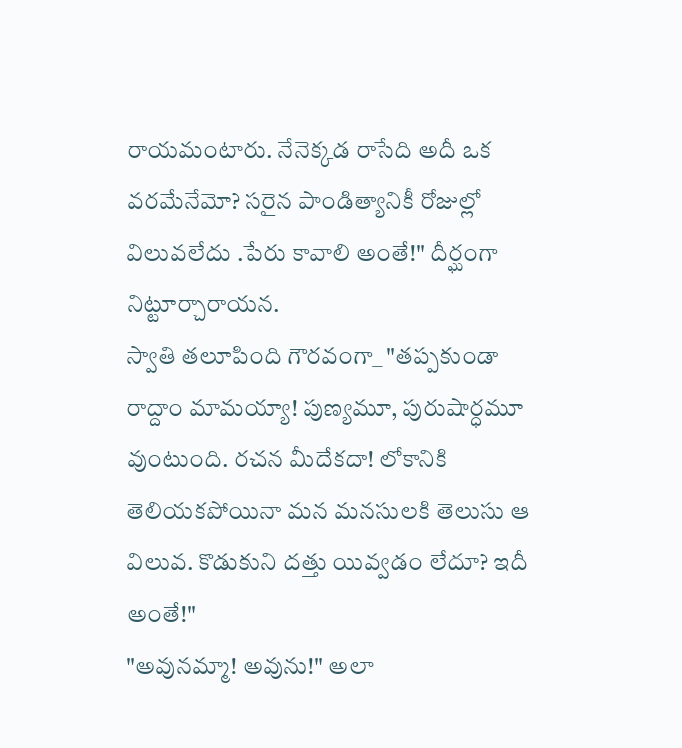రాయమంటారు. నేనెక్కడ రాసేది అదీ ఒక వరమేనేమో? సరైన పాండిత్యానికీ రోజుల్లో విలువలేదు .పేరు కావాలి అంతే!" దీర్ఘంగా నిట్టూర్చారాయన.
స్వాతి తలూపింది గౌరవంగా_ "తప్పకుండా రాద్దాం మామయ్యా! పుణ్యమూ, పురుషార్ధమూ వుంటుంది. రచన మీదేకదా! లోకానికి తెలియకపోయినా మన మనసులకి తెలుసు ఆ విలువ. కొడుకుని దత్తు యివ్వడం లేదూ? ఇదీ అంతే!"
"అవునమ్మా! అవును!" అలా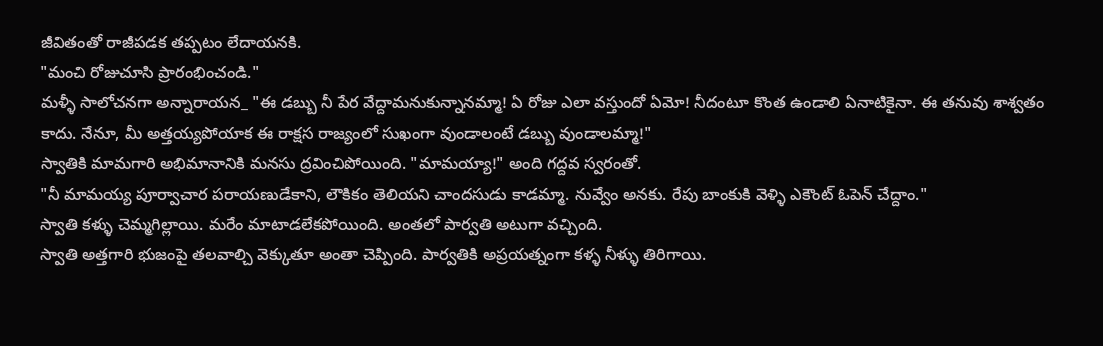జీవితంతో రాజీపడక తప్పటం లేదాయనకి.
"మంచి రోజుచూసి ప్రారంభించండి."
మళ్ళీ సాలోచనగా అన్నారాయన_ "ఈ డబ్బు నీ పేర వేద్దామనుకున్నానమ్మా! ఏ రోజు ఎలా వస్తుందో ఏమో! నీదంటూ కొంత ఉండాలి ఏనాటికైనా. ఈ తనువు శాశ్వతం కాదు. నేనూ, మీ అత్తయ్యపోయాక ఈ రాక్షస రాజ్యంలో సుఖంగా వుండాలంటే డబ్బు వుండాలమ్మా!"
స్వాతికి మామగారి అభిమానానికి మనసు ద్రవించిపోయింది. "మామయ్యా!" అంది గద్దవ స్వరంతో.
"నీ మామయ్య పూర్వాచార పరాయణుడేకాని, లౌకికం తెలియని చాందసుడు కాడమ్మా. నువ్వేం అనకు. రేపు బాంకుకి వెళ్ళి ఎకౌంట్ ఓపెన్ చేద్దాం."
స్వాతి కళ్ళు చెమ్మగిల్లాయి. మరేం మాటాడలేకపోయింది. అంతలో పార్వతి అటుగా వచ్చింది.
స్వాతి అత్తగారి భుజంపై తలవాల్చి వెక్కుతూ అంతా చెప్పింది. పార్వతికి అప్రయత్నంగా కళ్ళ నీళ్ళు తిరిగాయి.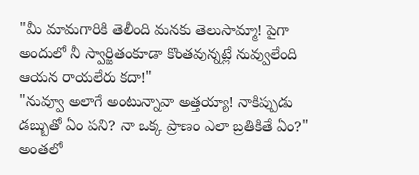"మీ మామగారికి తెలీంది మనకు తెలుసామ్మా! పైగా అందులో నీ స్వార్జితంకూడా కొంతవున్నట్లే నువ్వులేంది ఆయన రాయలేరు కదా!"
"నువ్వూ అలాగే అంటున్నావా అత్తయ్యా! నాకిప్పుడు డబ్బుతో ఏం పని? నా ఒక్క ప్రాణం ఎలా బ్రతికితే ఏం?"
అంతలో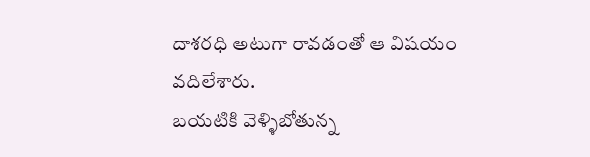దాశరధి అటుగా రావడంతో ఆ విషయం వదిలేశారు.
బయటికి వెళ్ళిబోతున్న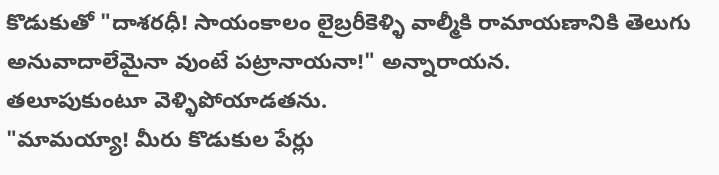కొడుకుతో "దాశరధీ! సాయంకాలం లైబ్రరీకెళ్ళి వాల్మీకి రామాయణానికి తెలుగు అనువాదాలేమైనా వుంటే పట్రానాయనా!" అన్నారాయన.
తలూపుకుంటూ వెళ్ళిపోయాడతను.
"మామయ్యా! మీరు కొడుకుల పేర్లు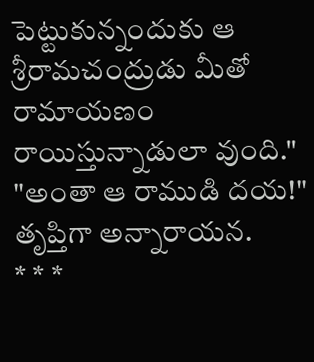పెట్టుకున్నందుకు ఆ శ్రీరామచంద్రుడు మీతో రామాయణం రాయిస్తున్నాడులా వుంది."
"అంతా ఆ రాముడి దయ!" తృప్తిగా అన్నారాయన.
* * *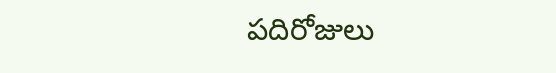పదిరోజులు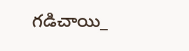గడిచాయి_